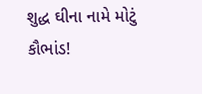શુદ્ધ ઘીના નામે મોટું કૌભાંડ!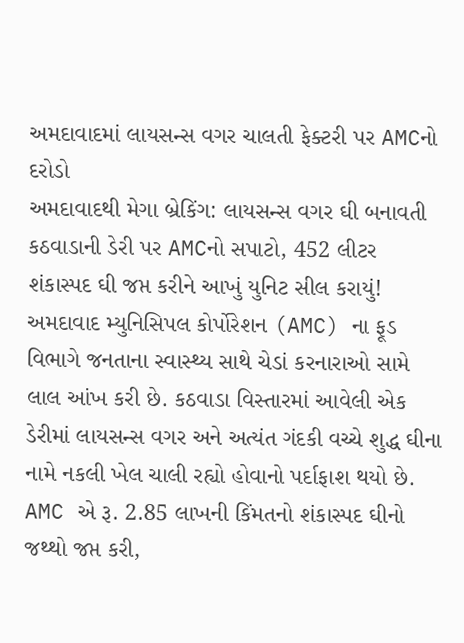અમદાવાદમાં લાયસન્સ વગર ચાલતી ફેક્ટરી પર AMCનો દરોડો
અમદાવાદથી મેગા બ્રેકિંગ: લાયસન્સ વગર ઘી બનાવતી કઠવાડાની ડેરી પર AMCનો સપાટો, 452 લીટર શંકાસ્પદ ઘી જપ્ત કરીને આખું યુનિટ સીલ કરાયું! અમદાવાદ મ્યુનિસિપલ કોર્પોરેશન (AMC) ના ફૂડ વિભાગે જનતાના સ્વાસ્થ્ય સાથે ચેડાં કરનારાઓ સામે લાલ આંખ કરી છે. કઠવાડા વિસ્તારમાં આવેલી એક ડેરીમાં લાયસન્સ વગર અને અત્યંત ગંદકી વચ્ચે શુદ્ધ ઘીના નામે નકલી ખેલ ચાલી રહ્યો હોવાનો પર્દાફાશ થયો છે. AMC એ રૂ. 2.85 લાખની કિંમતનો શંકાસ્પદ ઘીનો જથ્થો જપ્ત કરી,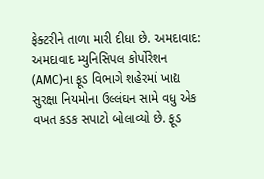ફેક્ટરીને તાળા મારી દીધા છે. અમદાવાદ: અમદાવાદ મ્યુનિસિપલ કોર્પોરેશન (AMC)ના ફૂડ વિભાગે શહેરમાં ખાદ્ય સુરક્ષા નિયમોના ઉલ્લંઘન સામે વધુ એક વખત કડક સપાટો બોલાવ્યો છે. ફૂડ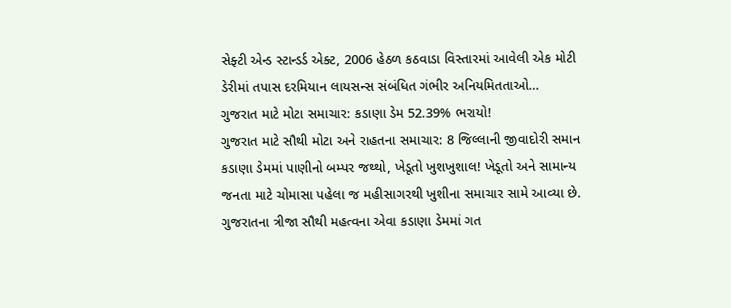સેફ્ટી એન્ડ સ્ટાન્ડર્ડ એક્ટ, 2006 હેઠળ કઠવાડા વિસ્તારમાં આવેલી એક મોટી ડેરીમાં તપાસ દરમિયાન લાયસન્સ સંબંધિત ગંભીર અનિયમિતતાઓ…
ગુજરાત માટે મોટા સમાચાર: કડાણા ડેમ 52.39% ભરાયો!
ગુજરાત માટે સૌથી મોટા અને રાહતના સમાચાર: 8 જિલ્લાની જીવાદોરી સમાન કડાણા ડેમમાં પાણીનો બમ્પર જથ્થો, ખેડૂતો ખુશખુશાલ! ખેડૂતો અને સામાન્ય જનતા માટે ચોમાસા પહેલા જ મહીસાગરથી ખુશીના સમાચાર સામે આવ્યા છે. ગુજરાતના ત્રીજા સૌથી મહત્વના એવા કડાણા ડેમમાં ગત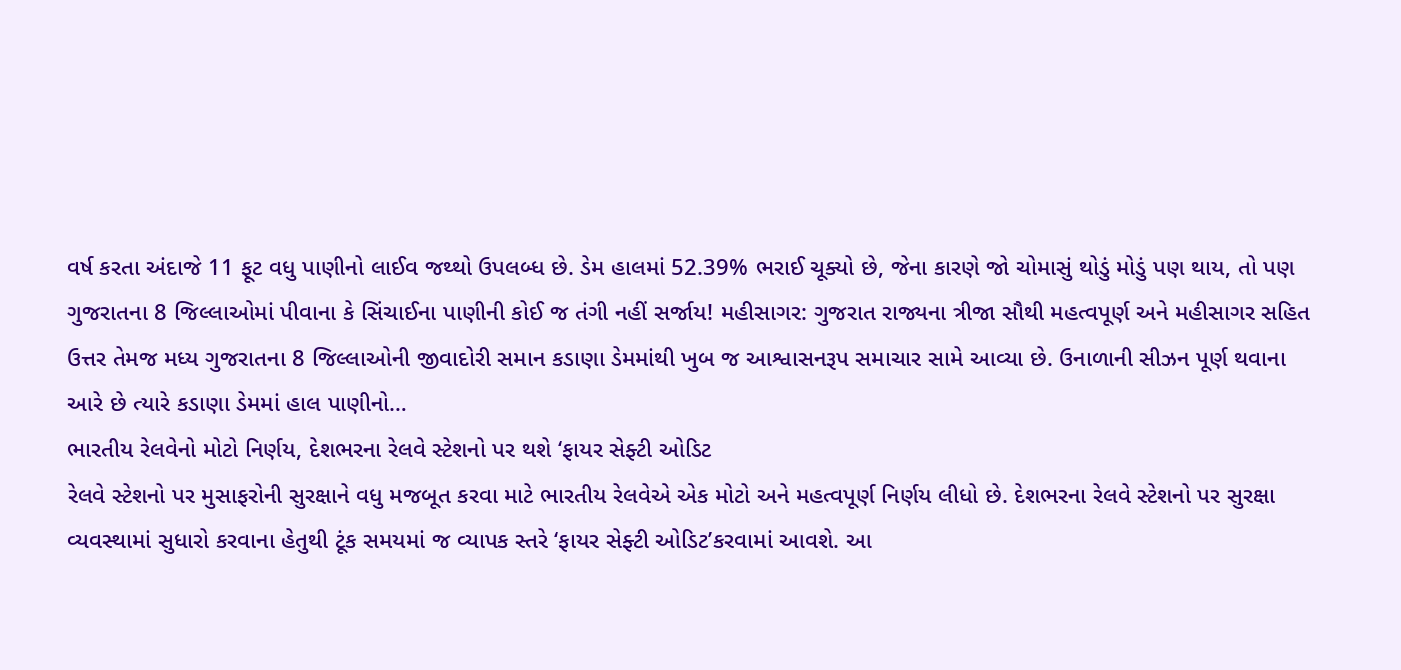વર્ષ કરતા અંદાજે 11 ફૂટ વધુ પાણીનો લાઈવ જથ્થો ઉપલબ્ધ છે. ડેમ હાલમાં 52.39% ભરાઈ ચૂક્યો છે, જેના કારણે જો ચોમાસું થોડું મોડું પણ થાય, તો પણ ગુજરાતના 8 જિલ્લાઓમાં પીવાના કે સિંચાઈના પાણીની કોઈ જ તંગી નહીં સર્જાય! મહીસાગર: ગુજરાત રાજ્યના ત્રીજા સૌથી મહત્વપૂર્ણ અને મહીસાગર સહિત ઉત્તર તેમજ મધ્ય ગુજરાતના 8 જિલ્લાઓની જીવાદોરી સમાન કડાણા ડેમમાંથી ખુબ જ આશ્વાસનરૂપ સમાચાર સામે આવ્યા છે. ઉનાળાની સીઝન પૂર્ણ થવાના આરે છે ત્યારે કડાણા ડેમમાં હાલ પાણીનો…
ભારતીય રેલવેનો મોટો નિર્ણય, દેશભરના રેલવે સ્ટેશનો પર થશે ‘ફાયર સેફ્ટી ઓડિટ
રેલવે સ્ટેશનો પર મુસાફરોની સુરક્ષાને વધુ મજબૂત કરવા માટે ભારતીય રેલવેએ એક મોટો અને મહત્વપૂર્ણ નિર્ણય લીધો છે. દેશભરના રેલવે સ્ટેશનો પર સુરક્ષા વ્યવસ્થામાં સુધારો કરવાના હેતુથી ટૂંક સમયમાં જ વ્યાપક સ્તરે ‘ફાયર સેફ્ટી ઓડિટ’કરવામાં આવશે. આ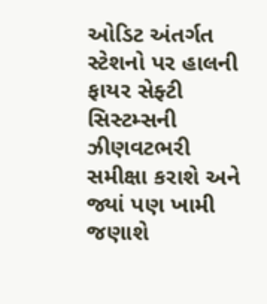ઓડિટ અંતર્ગત સ્ટેશનો પર હાલની ફાયર સેફ્ટી સિસ્ટમ્સની ઝીણવટભરી સમીક્ષા કરાશે અને જ્યાં પણ ખામી જણાશે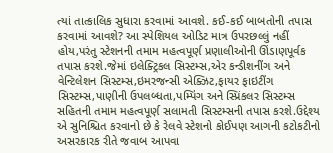ત્યાં તાત્કાલિક સુધારા કરવામાં આવશે. કઈ-કઈ બાબતોની તપાસ કરવામાં આવશે? આ સ્પેશિયલ ઓડિટ માત્ર ઉપરછલ્લું નહીં હોય,પરંતુ સ્ટેશનની તમામ મહત્વપૂર્ણ પ્રણાલીઓની ઊંડાણપૂર્વક તપાસ કરશે.જેમાં ઇલેક્ટ્રિકલ સિસ્ટમ્સ,એર કન્ડીશનીંગ અને વેન્ટિલેશન સિસ્ટમ્સ,ઇમરજન્સી એક્ઝિટ,ફાયર ફાઇટીંગ સિસ્ટમ્સ,પાણીની ઉપલબ્ધતા,પમ્પિંગ અને સ્પ્રિંકલર સિસ્ટમ્સ સહિતની તમામ મહત્વપૂર્ણ સલામતી સિસ્ટમ્સની તપાસ કરશે.ઉદ્દેશ્ય એ સુનિશ્ચિત કરવાનો છે કે રેલવે સ્ટેશનો કોઈપણ આગની કટોકટીનો અસરકારક રીતે જવાબ આપવા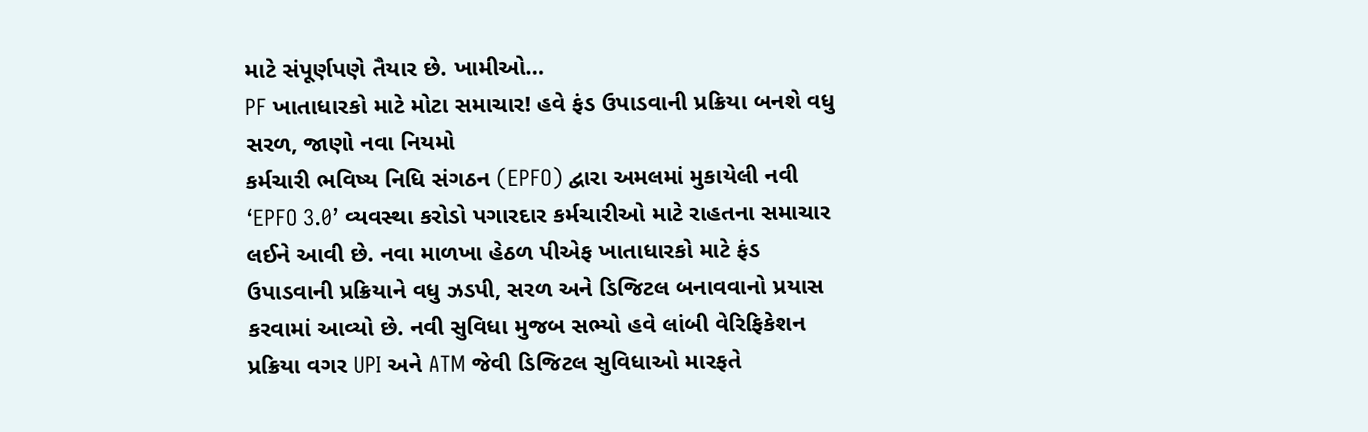માટે સંપૂર્ણપણે તૈયાર છે. ખામીઓ…
PF ખાતાધારકો માટે મોટા સમાચાર! હવે ફંડ ઉપાડવાની પ્રક્રિયા બનશે વધુ સરળ, જાણો નવા નિયમો
કર્મચારી ભવિષ્ય નિધિ સંગઠન (EPFO) દ્વારા અમલમાં મુકાયેલી નવી ‘EPFO 3.0’ વ્યવસ્થા કરોડો પગારદાર કર્મચારીઓ માટે રાહતના સમાચાર લઈને આવી છે. નવા માળખા હેઠળ પીએફ ખાતાધારકો માટે ફંડ ઉપાડવાની પ્રક્રિયાને વધુ ઝડપી, સરળ અને ડિજિટલ બનાવવાનો પ્રયાસ કરવામાં આવ્યો છે. નવી સુવિધા મુજબ સભ્યો હવે લાંબી વેરિફિકેશન પ્રક્રિયા વગર UPI અને ATM જેવી ડિજિટલ સુવિધાઓ મારફતે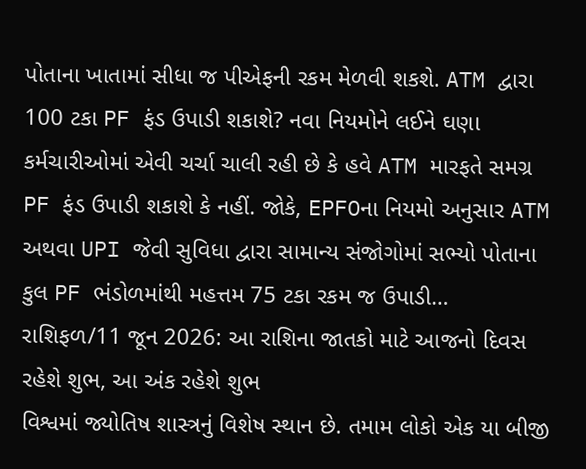પોતાના ખાતામાં સીધા જ પીએફની રકમ મેળવી શકશે. ATM દ્વારા 100 ટકા PF ફંડ ઉપાડી શકાશે? નવા નિયમોને લઈને ઘણા કર્મચારીઓમાં એવી ચર્ચા ચાલી રહી છે કે હવે ATM મારફતે સમગ્ર PF ફંડ ઉપાડી શકાશે કે નહીં. જોકે, EPFOના નિયમો અનુસાર ATM અથવા UPI જેવી સુવિધા દ્વારા સામાન્ય સંજોગોમાં સભ્યો પોતાના કુલ PF ભંડોળમાંથી મહત્તમ 75 ટકા રકમ જ ઉપાડી…
રાશિફળ/11 જૂન 2026: આ રાશિના જાતકો માટે આજનો દિવસ રહેશે શુભ, આ અંક રહેશે શુભ
વિશ્વમાં જ્યોતિષ શાસ્ત્રનું વિશેષ સ્થાન છે. તમામ લોકો એક યા બીજી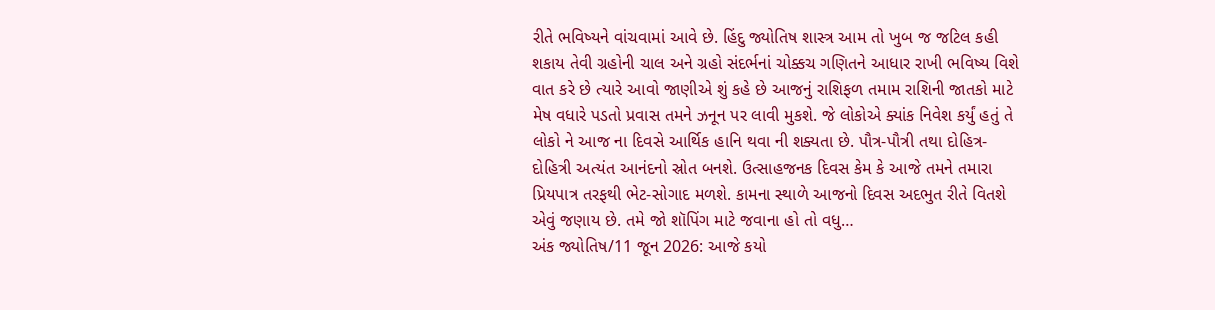રીતે ભવિષ્યને વાંચવામાં આવે છે. હિંદુ જ્યોતિષ શાસ્ત્ર આમ તો ખુબ જ જટિલ કહી શકાય તેવી ગ્રહોની ચાલ અને ગ્રહો સંદર્ભનાં ચોક્કચ ગણિતને આધાર રાખી ભવિષ્ય વિશે વાત કરે છે ત્યારે આવો જાણીએ શું કહે છે આજનું રાશિફળ તમામ રાશિની જાતકો માટે મેષ વધારે પડતો પ્રવાસ તમને ઝનૂન પર લાવી મુકશે. જે લોકોએ ક્યાંક નિવેશ કર્યું હતું તે લોકો ને આજ ના દિવસે આર્થિક હાનિ થવા ની શક્યતા છે. પૌત્ર-પૌત્રી તથા દોહિત્ર-દોહિત્રી અત્યંત આનંદનો સ્રોત બનશે. ઉત્સાહજનક દિવસ કેમ કે આજે તમને તમારા પ્રિયપાત્ર તરફથી ભેટ-સોગાદ મળશે. કામના સ્થાળે આજનો દિવસ અદભુત રીતે વિતશે એવું જણાય છે. તમે જો શૉપિંગ માટે જવાના હો તો વધુ…
અંક જ્યોતિષ/11 જૂન 2026: આજે કયો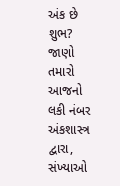અંક છે શુભ? જાણો તમારો આજનો લકી નંબર
અંકશાસ્ત્ર દ્વારા, સંખ્યાઓ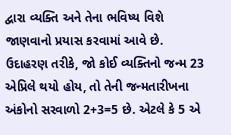દ્વારા વ્યક્તિ અને તેના ભવિષ્ય વિશે જાણવાનો પ્રયાસ કરવામાં આવે છે. ઉદાહરણ તરીકે, જો કોઈ વ્યક્તિનો જન્મ 23 એપ્રિલે થયો હોય, તો તેની જન્મતારીખના અંકોનો સરવાળો 2+3=5 છે. એટલે કે 5 એ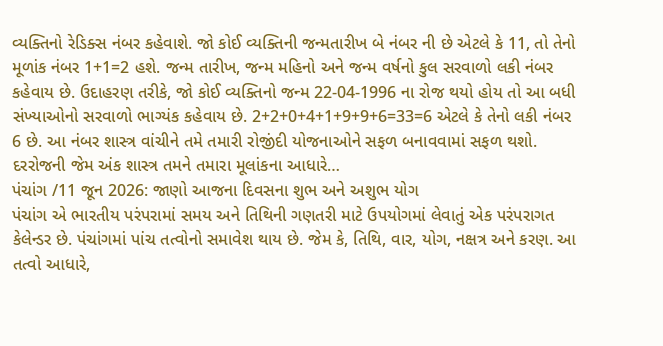વ્યક્તિનો રેડિક્સ નંબર કહેવાશે. જો કોઈ વ્યક્તિની જન્મતારીખ બે નંબર ની છે એટલે કે 11, તો તેનો મૂળાંક નંબર 1+1=2 હશે. જન્મ તારીખ, જન્મ મહિનો અને જન્મ વર્ષનો કુલ સરવાળો લકી નંબર કહેવાય છે. ઉદાહરણ તરીકે, જો કોઈ વ્યક્તિનો જન્મ 22-04-1996 ના રોજ થયો હોય તો આ બધી સંખ્યાઓનો સરવાળો ભાગ્યંક કહેવાય છે. 2+2+0+4+1+9+9+6=33=6 એટલે કે તેનો લકી નંબર 6 છે. આ નંબર શાસ્ત્ર વાંચીને તમે તમારી રોજીંદી યોજનાઓને સફળ બનાવવામાં સફળ થશો. દરરોજની જેમ અંક શાસ્ત્ર તમને તમારા મૂલાંકના આધારે…
પંચાંગ /11 જૂન 2026: જાણો આજના દિવસના શુભ અને અશુભ યોગ
પંચાંગ એ ભારતીય પરંપરામાં સમય અને તિથિની ગણતરી માટે ઉપયોગમાં લેવાતું એક પરંપરાગત કેલેન્ડર છે. પંચાંગમાં પાંચ તત્વોનો સમાવેશ થાય છે. જેમ કે, તિથિ, વાર, યોગ, નક્ષત્ર અને કરણ. આ તત્વો આધારે,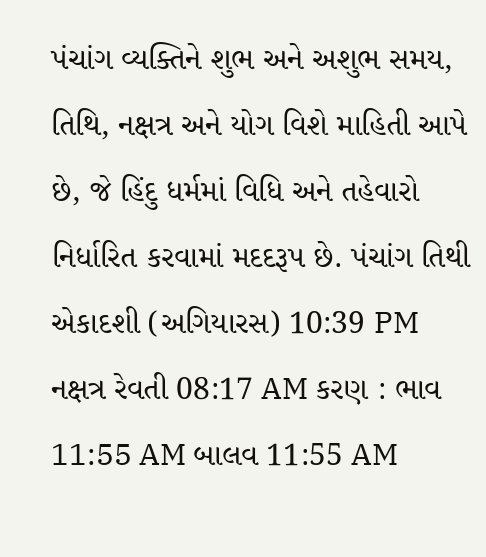પંચાંગ વ્યક્તિને શુભ અને અશુભ સમય, તિથિ, નક્ષત્ર અને યોગ વિશે માહિતી આપે છે, જે હિંદુ ધર્મમાં વિધિ અને તહેવારો નિર્ધારિત કરવામાં મદદરૂપ છે. પંચાંગ તિથી એકાદશી (અગિયારસ) 10:39 PM નક્ષત્ર રેવતી 08:17 AM કરણ : ભાવ 11:55 AM બાલવ 11:55 AM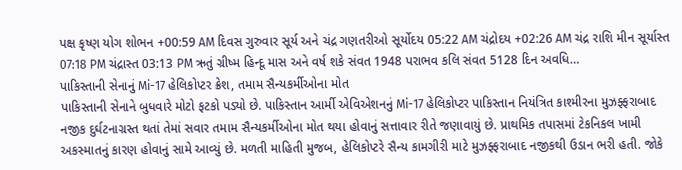પક્ષ કૃષ્ણ યોગ શોભન +00:59 AM દિવસ ગુરુવાર સૂર્ય અને ચંદ્ર ગણતરીઓ સૂર્યોદય 05:22 AM ચંદ્રોદય +02:26 AM ચંદ્ર રાશિ મીન સૂર્યાસ્ત 07:18 PM ચંદ્રાસ્ત 03:13 PM ઋતું ગ્રીષ્મ હિન્દૂ માસ અને વર્ષ શકે સંવત 1948 પરાભવ કલિ સંવત 5128 દિન અવધિ…
પાકિસ્તાની સેનાનું Mi-17 હેલિકોપ્ટર ક્રેશ, તમામ સૈન્યકર્મીઓના મોત
પાકિસ્તાની સેનાને બુધવારે મોટો ફટકો પડ્યો છે. પાકિસ્તાન આર્મી એવિએશનનું Mi-17 હેલિકોપ્ટર પાકિસ્તાન નિયંત્રિત કાશ્મીરના મુઝફ્ફરાબાદ નજીક દુર્ઘટનાગ્રસ્ત થતાં તેમાં સવાર તમામ સૈન્યકર્મીઓના મોત થયા હોવાનું સત્તાવાર રીતે જણાવાયું છે. પ્રાથમિક તપાસમાં ટેકનિકલ ખામી અકસ્માતનું કારણ હોવાનું સામે આવ્યું છે. મળતી માહિતી મુજબ, હેલિકોપ્ટરે સૈન્ય કામગીરી માટે મુઝફ્ફરાબાદ નજીકથી ઉડાન ભરી હતી. જોકે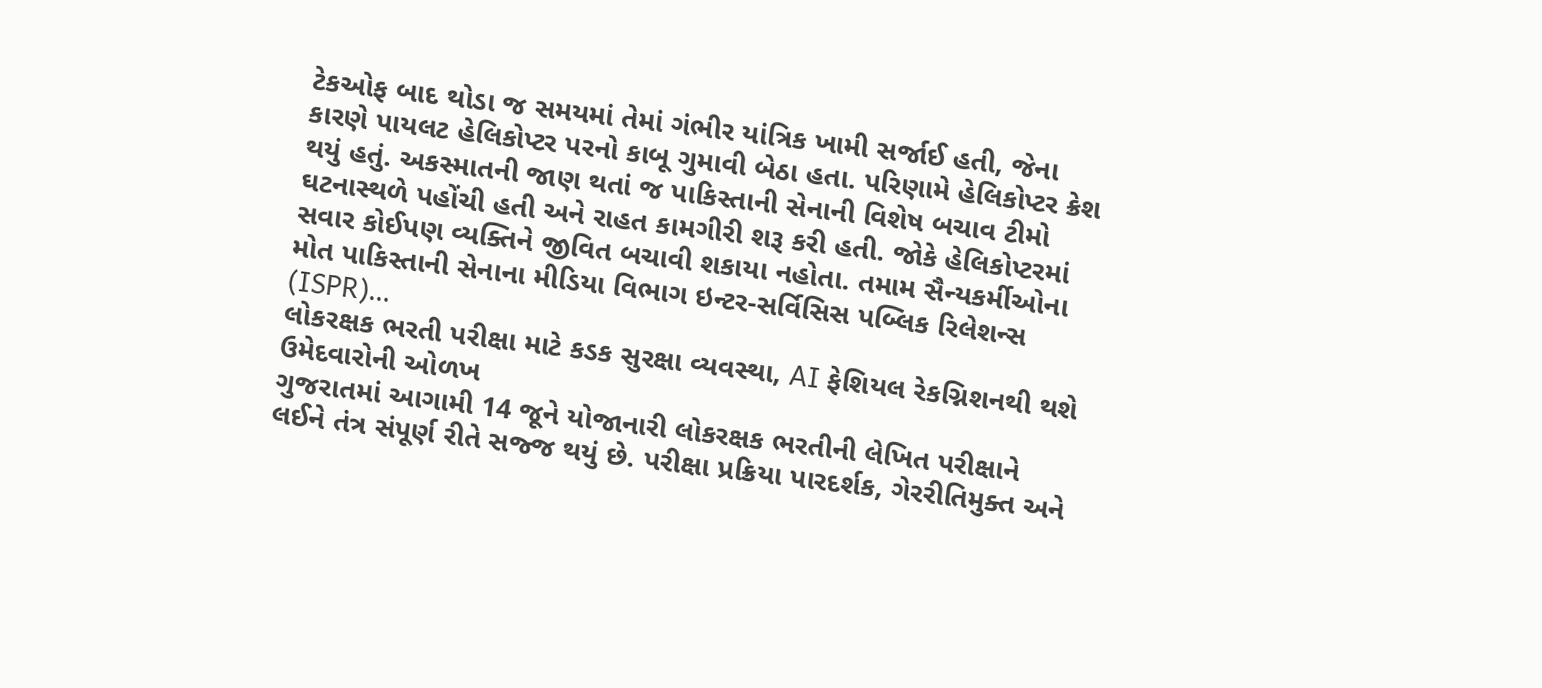ટેકઓફ બાદ થોડા જ સમયમાં તેમાં ગંભીર યાંત્રિક ખામી સર્જાઈ હતી, જેના કારણે પાયલટ હેલિકોપ્ટર પરનો કાબૂ ગુમાવી બેઠા હતા. પરિણામે હેલિકોપ્ટર ક્રેશ થયું હતું. અકસ્માતની જાણ થતાં જ પાકિસ્તાની સેનાની વિશેષ બચાવ ટીમો ઘટનાસ્થળે પહોંચી હતી અને રાહત કામગીરી શરૂ કરી હતી. જોકે હેલિકોપ્ટરમાં સવાર કોઈપણ વ્યક્તિને જીવિત બચાવી શકાયા નહોતા. તમામ સૈન્યકર્મીઓના મોત પાકિસ્તાની સેનાના મીડિયા વિભાગ ઇન્ટર-સર્વિસિસ પબ્લિક રિલેશન્સ (ISPR)…
લોકરક્ષક ભરતી પરીક્ષા માટે કડક સુરક્ષા વ્યવસ્થા, AI ફેશિયલ રેકગ્નિશનથી થશે ઉમેદવારોની ઓળખ
ગુજરાતમાં આગામી 14 જૂને યોજાનારી લોકરક્ષક ભરતીની લેખિત પરીક્ષાને લઈને તંત્ર સંપૂર્ણ રીતે સજ્જ થયું છે. પરીક્ષા પ્રક્રિયા પારદર્શક, ગેરરીતિમુક્ત અને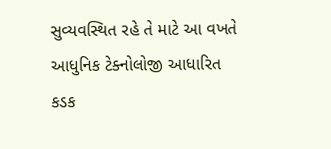સુવ્યવસ્થિત રહે તે માટે આ વખતે આધુનિક ટેક્નોલોજી આધારિત કડક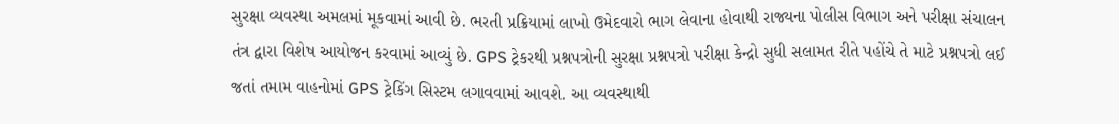સુરક્ષા વ્યવસ્થા અમલમાં મૂકવામાં આવી છે. ભરતી પ્રક્રિયામાં લાખો ઉમેદવારો ભાગ લેવાના હોવાથી રાજ્યના પોલીસ વિભાગ અને પરીક્ષા સંચાલન તંત્ર દ્વારા વિશેષ આયોજન કરવામાં આવ્યું છે. GPS ટ્રેકરથી પ્રશ્નપત્રોની સુરક્ષા પ્રશ્નપત્રો પરીક્ષા કેન્દ્રો સુધી સલામત રીતે પહોંચે તે માટે પ્રશ્નપત્રો લઈ જતાં તમામ વાહનોમાં GPS ટ્રેકિંગ સિસ્ટમ લગાવવામાં આવશે. આ વ્યવસ્થાથી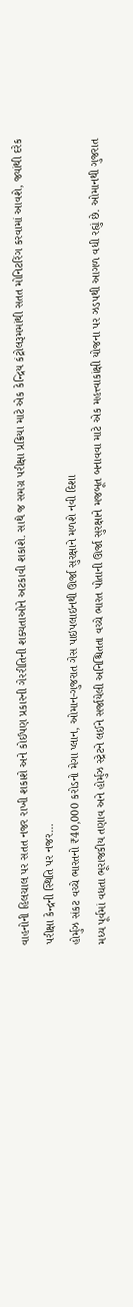વાહનોની હિલચાલ પર સતત નજર રાખી શકાશે અને કોઈપણ પ્રકારની ગેરરીતિની શક્યતાઓને અટકાવી શકાશે. સાથે જ સમગ્ર પરીક્ષા પ્રક્રિયા માટે એક કેન્દ્રિય કંટ્રોલરૂમમાંથી સતત મોનિટરિંગ કરવામાં આવશે, જ્યાંથી દરેક પરીક્ષા કેન્દ્રની સ્થિતિ પર નજર…
હોર્મુઝ સંકટ વચ્ચે ભારતનો ₹40,000 કરોડનો મેગા પ્લાન, ઓમાન-ગુજરાત ગેસ પાઇપલાઇનથી ઊર્જા સુરક્ષાને મળશે નવી દિશા
મધ્ય પૂર્વમાં વધતા ભૂરાજકીય તણાવ અને હોર્મુઝ સ્ટ્રેટને લઈને સર્જાયેલી અનિશ્ચિતતા વચ્ચે ભારત પોતાની ઊર્જા સુરક્ષાને મજબૂત બનાવવા માટે એક મહત્ત્વાકાંક્ષી યોજના પર ઝડપથી આગળ વધી રહ્યું છે. ઓમાનથી ગુજરાત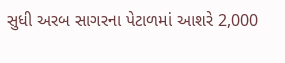સુધી અરબ સાગરના પેટાળમાં આશરે 2,000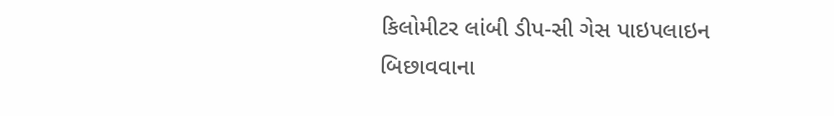કિલોમીટર લાંબી ડીપ-સી ગેસ પાઇપલાઇન બિછાવવાના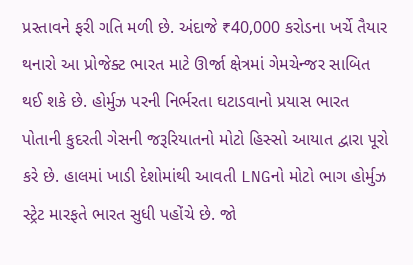પ્રસ્તાવને ફરી ગતિ મળી છે. અંદાજે ₹40,000 કરોડના ખર્ચે તૈયાર થનારો આ પ્રોજેક્ટ ભારત માટે ઊર્જા ક્ષેત્રમાં ગેમચેન્જર સાબિત થઈ શકે છે. હોર્મુઝ પરની નિર્ભરતા ઘટાડવાનો પ્રયાસ ભારત પોતાની કુદરતી ગેસની જરૂરિયાતનો મોટો હિસ્સો આયાત દ્વારા પૂરો કરે છે. હાલમાં ખાડી દેશોમાંથી આવતી LNGનો મોટો ભાગ હોર્મુઝ સ્ટ્રેટ મારફતે ભારત સુધી પહોંચે છે. જો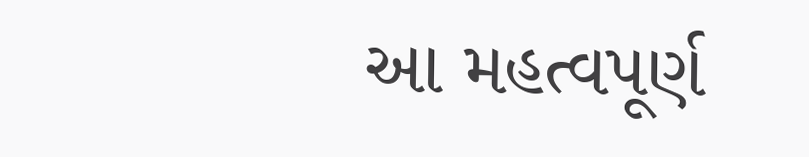આ મહત્વપૂર્ણ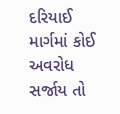દરિયાઈ માર્ગમાં કોઈ અવરોધ સર્જાય તો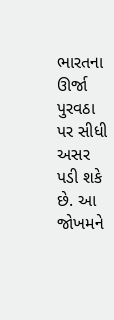ભારતના ઊર્જા પુરવઠા પર સીધી અસર પડી શકે છે. આ જોખમને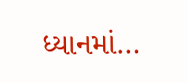ધ્યાનમાં…